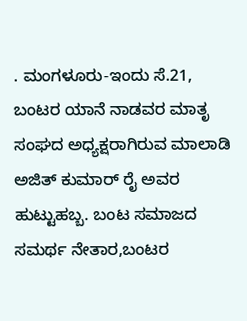. ಮಂಗಳೂರು-ಇಂದು ಸೆ.21, ಬಂಟರ ಯಾನೆ ನಾಡವರ ಮಾತೃ ಸಂಘದ ಅಧ್ಯಕ್ಷರಾಗಿರುವ ಮಾಲಾಡಿ ಅಜಿತ್ ಕುಮಾರ್ ರೈ ಅವರ ಹುಟ್ಟುಹಬ್ಬ. ಬಂಟ ಸಮಾಜದ ಸಮರ್ಥ ನೇತಾರ,ಬಂಟರ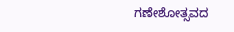ಗಣೇಶೋತ್ಸವದ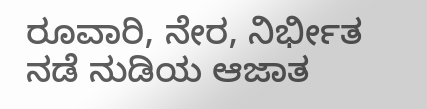ರೂವಾರಿ, ನೇರ, ನಿರ್ಭೀತ ನಡೆ ನುಡಿಯ ಆಜಾತ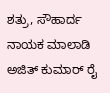ಶತ್ರು, ಸೌಹಾರ್ದ ನಾಯಕ ಮಾಲಾಡಿ ಅಜಿತ್ ಕುಮಾರ್ ರೈ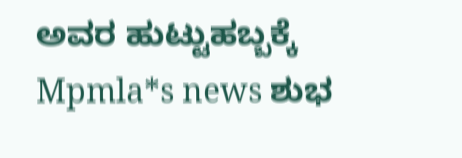ಅವರ ಹುಟ್ಟುಹಬ್ಬಕ್ಕೆ Mpmla*s news ಶುಭ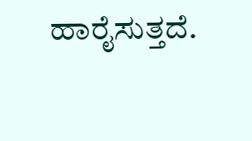ಹಾರೈಸುತ್ತದೆ.